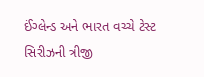ઈંગ્લેન્ડ અને ભારત વચ્ચે ટેસ્ટ સિરીઝની ત્રીજી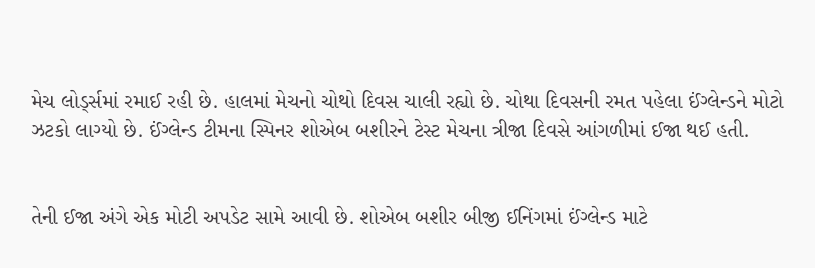મેચ લોર્ડ્સમાં રમાઈ રહી છે. હાલમાં મેચનો ચોથો દિવસ ચાલી રહ્યો છે. ચોથા દિવસની રમત પહેલા ઈંગ્લેન્ડને મોટો ઝટકો લાગ્યો છે. ઈંગ્લેન્ડ ટીમના સ્પિનર શોએબ બશીરને ટેસ્ટ મેચના ત્રીજા દિવસે આંગળીમાં ઈજા થઈ હતી.


તેની ઈજા અંગે એક મોટી અપડેટ સામે આવી છે. શોએબ બશીર બીજી ઈનિંગમાં ઈંગ્લેન્ડ માટે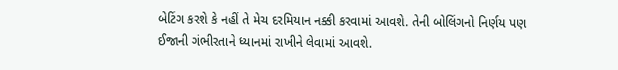બેટિંગ કરશે કે નહીં તે મેચ દરમિયાન નક્કી કરવામાં આવશે. તેની બોલિંગનો નિર્ણય પણ ઈજાની ગંભીરતાને ધ્યાનમાં રાખીને લેવામાં આવશે.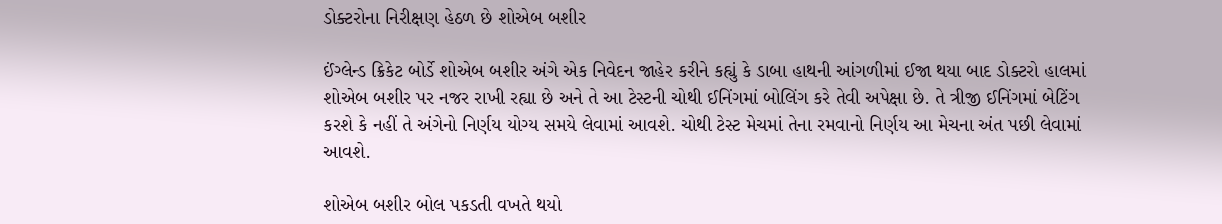ડોક્ટરોના નિરીક્ષણ હેઠળ છે શોએબ બશીર

ઈંગ્લેન્ડ ક્રિકેટ બોર્ડે શોએબ બશીર અંગે એક નિવેદન જાહેર કરીને કહ્યું કે ડાબા હાથની આંગળીમાં ઈજા થયા બાદ ડોક્ટરો હાલમાં શોએબ બશીર પર નજર રાખી રહ્યા છે અને તે આ ટેસ્ટની ચોથી ઈનિંગમાં બોલિંગ કરે તેવી અપેક્ષા છે. તે ત્રીજી ઈનિંગમાં બેટિંગ કરશે કે નહીં તે અંગેનો નિર્ણય યોગ્ય સમયે લેવામાં આવશે. ચોથી ટેસ્ટ મેચમાં તેના રમવાનો નિર્ણય આ મેચના અંત પછી લેવામાં આવશે.

શોએબ બશીર બોલ પકડતી વખતે થયો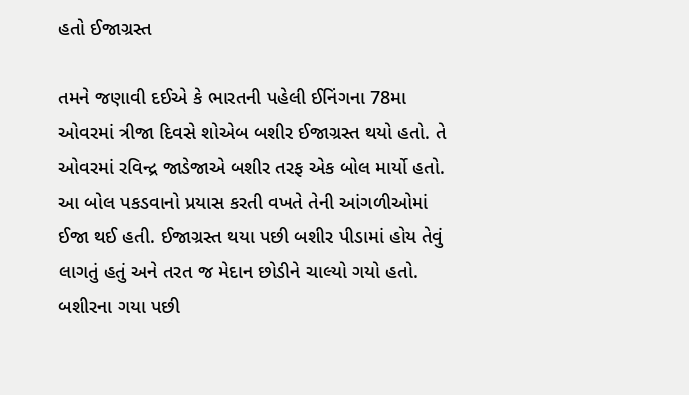હતો ઈજાગ્રસ્ત

તમને જણાવી દઈએ કે ભારતની પહેલી ઈનિંગના 78મા ઓવરમાં ત્રીજા દિવસે શોએબ બશીર ઈજાગ્રસ્ત થયો હતો. તે ઓવરમાં રવિન્દ્ર જાડેજાએ બશીર તરફ એક બોલ માર્યો હતો. આ બોલ પકડવાનો પ્રયાસ કરતી વખતે તેની આંગળીઓમાં ઈજા થઈ હતી. ઈજાગ્રસ્ત થયા પછી બશીર પીડામાં હોય તેવું લાગતું હતું અને તરત જ મેદાન છોડીને ચાલ્યો ગયો હતો. બશીરના ગયા પછી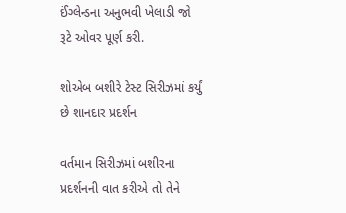ઈંગ્લેન્ડના અનુભવી ખેલાડી જો રૂટે ઓવર પૂર્ણ કરી.

શોએબ બશીરે ટેસ્ટ સિરીઝમાં કર્યું છે શાનદાર પ્રદર્શન

વર્તમાન સિરીઝમાં બશીરના પ્રદર્શનની વાત કરીએ તો તેને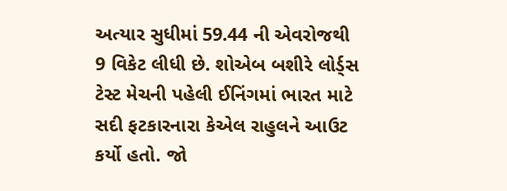અત્યાર સુધીમાં 59.44 ની એવરોજથી 9 વિકેટ લીધી છે. શોએબ બશીરે લોર્ડ્સ ટેસ્ટ મેચની પહેલી ઈનિંગમાં ભારત માટે સદી ફટકારનારા કેએલ રાહુલને આઉટ કર્યો હતો. જો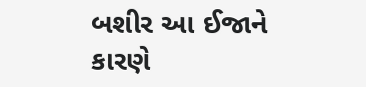બશીર આ ઈજાને કારણે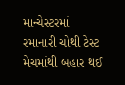માન્ચેસ્ટરમાં રમાનારી ચોથી ટેસ્ટ મેચમાંથી બહાર થઈ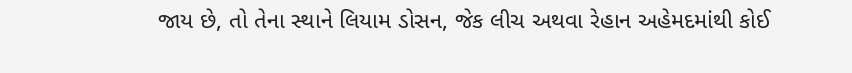જાય છે, તો તેના સ્થાને લિયામ ડોસન, જેક લીચ અથવા રેહાન અહેમદમાંથી કોઈ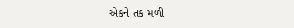એકને તક મળી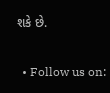શકે છે.

  • Follow us on: